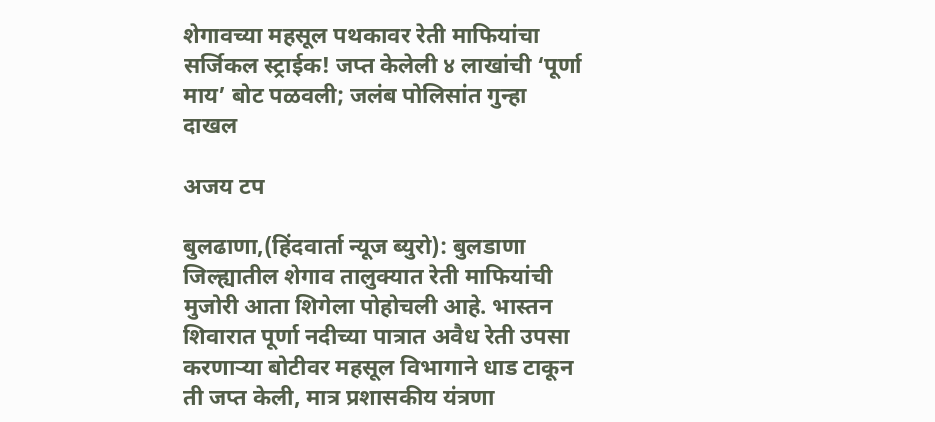शेगावच्या महसूल पथकावर रेती माफियांचा सर्जिकल स्ट्राईक! जप्त केलेली ४ लाखांची ‘पूर्णा माय’ बोट पळवली; जलंब पोलिसांत गुन्हा दाखल

अजय टप

बुलढाणा,(हिंदवार्ता न्यूज ब्युरो): बुलडाणा जिल्ह्यातील शेगाव तालुक्यात रेती माफियांची मुजोरी आता शिगेला पोहोचली आहे. भास्तन शिवारात पूर्णा नदीच्या पात्रात अवैध रेती उपसा करणाऱ्या बोटीवर महसूल विभागाने धाड टाकून ती जप्त केली, मात्र प्रशासकीय यंत्रणा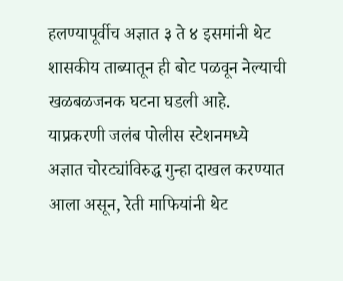हलण्यापूर्वीच अज्ञात ३ ते ४ इसमांनी थेट शासकीय ताब्यातून ही बोट पळवून नेल्याची खळबळजनक घटना घडली आहे. याप्रकरणी जलंब पोलीस स्टेशनमध्ये अज्ञात चोरट्यांविरुद्ध गुन्हा दाखल करण्यात आला असून, रेती माफियांनी थेट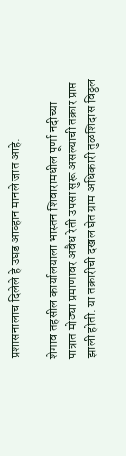प्रशासनालाच दिलेले हे उघड आव्हान मानले जात आहे.

शेगाव तहसील कार्यालयाला भास्तन शिवारामधील पूर्णा नदीच्या पात्रात मोठ्या प्रमाणावर अवैध रेती उपसा सुरू असल्याची तक्रार प्राप्त झाली होती. या तक्रारीची दखल घेत ग्राम अधिकारी तुळशिदास विठ्ठल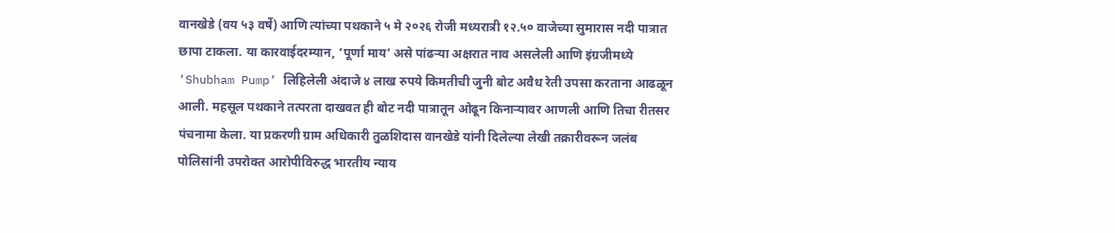वानखेडे (वय ५३ वर्षे) आणि त्यांच्या पथकाने ५ मे २०२६ रोजी मध्यरात्री १२.५० वाजेच्या सुमारास नदी पात्रात छापा टाकला. या कारवाईदरम्यान, ‘पूर्णा माय’ असे पांढऱ्या अक्षरात नाव असलेली आणि इंग्रजीमध्ये ‘Shubham Pump’ लिहिलेली अंदाजे ४ लाख रुपये किमतीची जुनी बोट अवैध रेती उपसा करताना आढळून आली. महसूल पथकाने तत्परता दाखवत ही बोट नदी पात्रातून ओढून किनाऱ्यावर आणली आणि तिचा रीतसर पंचनामा केला. या प्रकरणी ग्राम अधिकारी तुळशिदास वानखेडे यांनी दिलेल्या लेखी तक्रारीवरून जलंब पोलिसांनी उपरोक्त आरोपीविरुद्ध भारतीय न्याय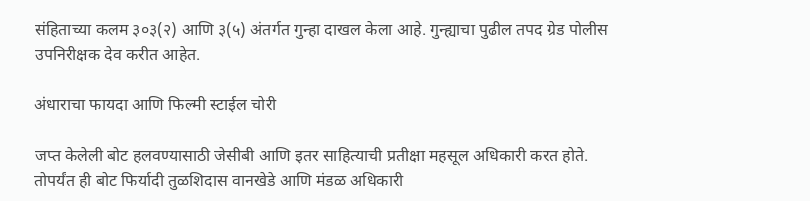संहिताच्या कलम ३०३(२) आणि ३(५) अंतर्गत गुन्हा दाखल केला आहे. गुन्ह्याचा पुढील तपद ग्रेड पोलीस उपनिरीक्षक देव करीत आहेत.

अंधाराचा फायदा आणि फिल्मी स्टाईल चोरी

जप्त केलेली बोट हलवण्यासाठी जेसीबी आणि इतर साहित्याची प्रतीक्षा महसूल अधिकारी करत होते. तोपर्यंत ही बोट फिर्यादी तुळशिदास वानखेडे आणि मंडळ अधिकारी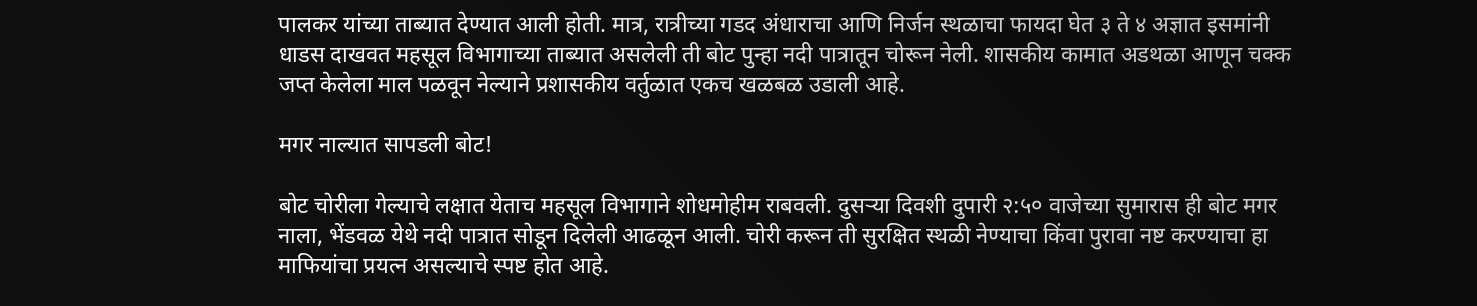पालकर यांच्या ताब्यात देण्यात आली होती. मात्र, रात्रीच्या गडद अंधाराचा आणि निर्जन स्थळाचा फायदा घेत ३ ते ४ अज्ञात इसमांनी धाडस दाखवत महसूल विभागाच्या ताब्यात असलेली ती बोट पुन्हा नदी पात्रातून चोरून नेली. शासकीय कामात अडथळा आणून चक्क जप्त केलेला माल पळवून नेल्याने प्रशासकीय वर्तुळात एकच खळबळ उडाली आहे.

मगर नाल्यात सापडली बोट!

बोट चोरीला गेल्याचे लक्षात येताच महसूल विभागाने शोधमोहीम राबवली. दुसऱ्या दिवशी दुपारी २:५० वाजेच्या सुमारास ही बोट मगर नाला, भेंडवळ येथे नदी पात्रात सोडून दिलेली आढळून आली. चोरी करून ती सुरक्षित स्थळी नेण्याचा किंवा पुरावा नष्ट करण्याचा हा माफियांचा प्रयत्न असल्याचे स्पष्ट होत आहे.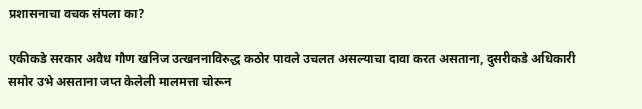प्रशासनाचा वचक संपला का?

एकीकडे सरकार अवैध गौण खनिज उत्खननाविरुद्ध कठोर पावले उचलत असल्याचा दावा करत असताना, दुसरीकडे अधिकारी समोर उभे असताना जप्त केलेली मालमत्ता चोरून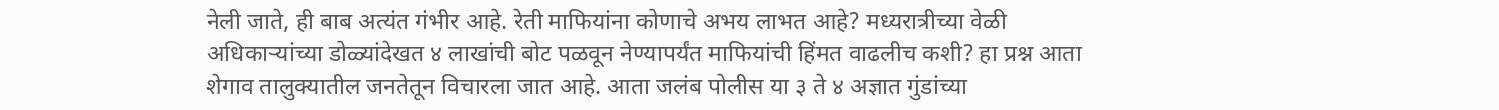नेली जाते, ही बाब अत्यंत गंभीर आहे. रेती माफियांना कोणाचे अभय लाभत आहे? मध्यरात्रीच्या वेळी अधिकाऱ्यांच्या डोळ्यांदेखत ४ लाखांची बोट पळवून नेण्यापर्यंत माफियांची हिंमत वाढलीच कशी? हा प्रश्न आता शेगाव तालुक्यातील जनतेतून विचारला जात आहे. आता जलंब पोलीस या ३ ते ४ अज्ञात गुंडांच्या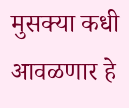मुसक्या कधी आवळणार हे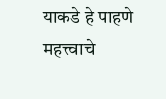याकडे हे पाहणे महत्त्वाचे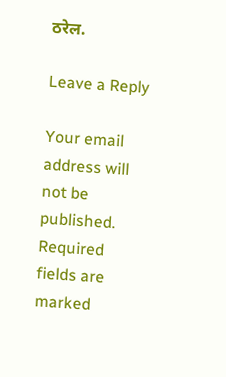ठरेल.

Leave a Reply

Your email address will not be published. Required fields are marked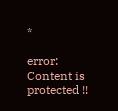*

error: Content is protected !!